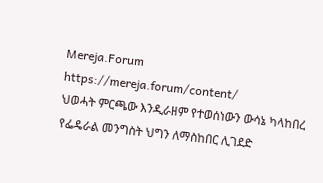Mereja.Forum
https://mereja.forum/content/
ህወሓት ምርጫው እንዲራዘም የተወሰነውን ውሳኔ ካላከበረ የፌዴራል መንግስት ህግን ለማስከበር ሊገደድ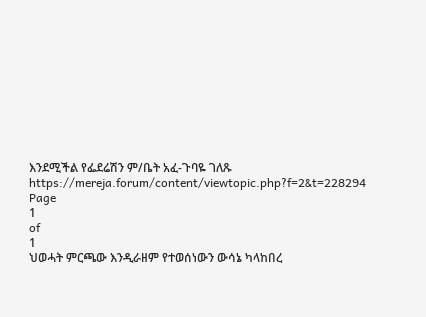እንደሚችል የፌደሬሽን ም/ቤት አፈ-ጉባዬ ገለጹ
https://mereja.forum/content/viewtopic.php?f=2&t=228294
Page
1
of
1
ህወሓት ምርጫው እንዲራዘም የተወሰነውን ውሳኔ ካላከበረ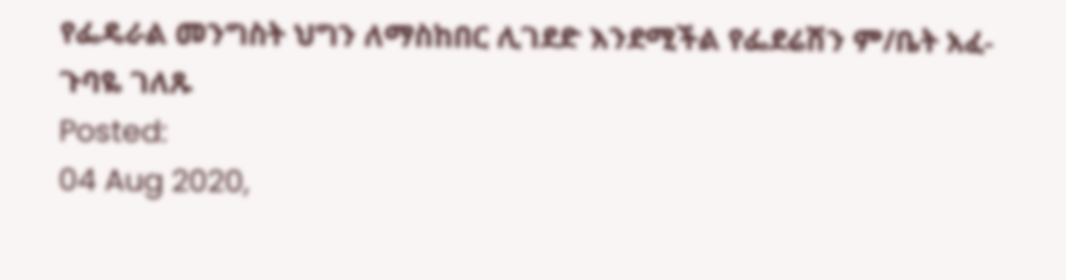የፌዴራል መንግስት ህግን ለማስከበር ሊገደድ እንደሚችል የፌደሬሽን ም/ቤት አፈ-ጉባዬ ገለጹ
Posted:
04 Aug 2020,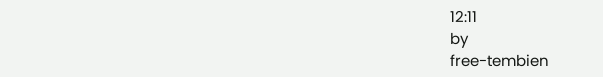12:11
by
free-tembien